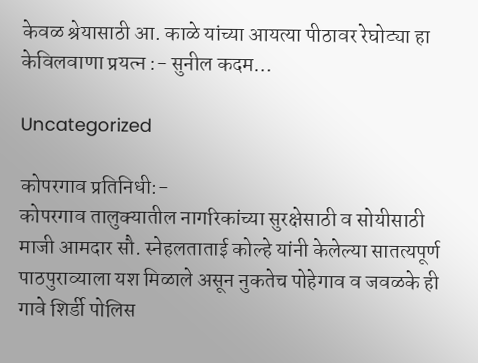केवळ श्रेयासाठी आ. काळे यांच्या आयत्या पीठावर रेघोट्या हा केविलवाणा प्रयत्न :- सुनील कदम…

Uncategorized

कोपरगाव प्रतिनिधी:-
कोपरगाव तालुक्यातील नागरिकांच्या सुरक्षेसाठी व सोयीसाठी माजी आमदार सौ. स्नेहलताताई कोल्हे यांनी केलेल्या सातत्यपूर्ण पाठपुराव्याला यश मिळाले असून नुकतेच पोहेगाव व जवळके ही गावे शिर्डी पोलिस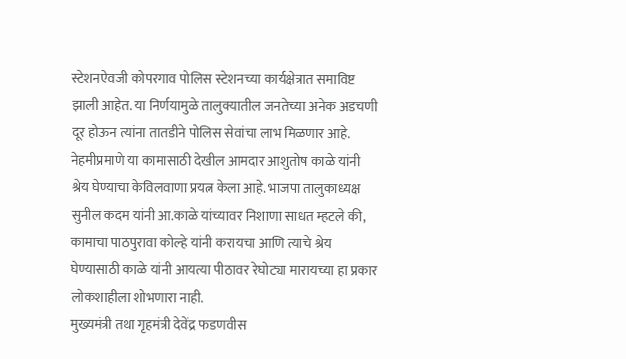स्टेशनऐवजी कोपरगाव पोलिस स्टेशनच्या कार्यक्षेत्रात समाविष्ट झाली आहेत. या निर्णयामुळे तालुक्यातील जनतेच्या अनेक अडचणी दूर होऊन त्यांना तातडीने पोलिस सेवांचा लाभ मिळणार आहे.
नेहमीप्रमाणे या कामासाठी देखील आमदार आशुतोष काळे यांनी श्रेय घेण्याचा केविलवाणा प्रयत्न केला आहे. भाजपा तालुकाध्यक्ष सुनील कदम यांनी आ.काळे यांच्यावर निशाणा साधत म्हटले की, कामाचा पाठपुरावा कोल्हे यांनी करायचा आणि त्याचे श्रेय घेण्यासाठी काळे यांनी आयत्या पीठावर रेघोट्या मारायच्या हा प्रकार लोकशाहीला शोभणारा नाही.
मुख्यमंत्री तथा गृहमंत्री देवेंद्र फडणवीस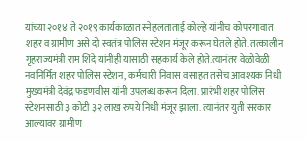यांच्या २०१४ ते २०१९ कार्यकाळात स्नेहलताताई कोल्हे यांनीच कोपरगावात शहर व ग्रामीण असे दो स्वतंत्र पोलिस स्टेशन मंजूर करून घेतले होते. तत्कालीन गृहराज्यमंत्री राम शिंदे यांनीही यासाठी सहकार्य केले होते.त्यानंतर वेळोवेळी नवनिर्मित शहर पोलिस स्टेशन, कर्मचारी निवास वसाहत तसेच आवश्यक निधी मुख्यमंत्री देवंद्र फडणवीस यांनी उपलब्ध करून दिला. प्रारंभी शहर पोलिस स्टेशनसाठी ३ कोटी ३२ लाख रुपये निधी मंजूर झाला. त्यानंतर युती सरकार आल्यावर ग्रामीण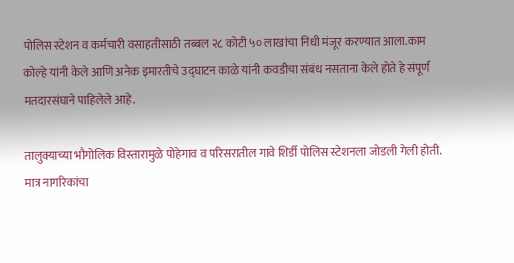पोलिस स्टेशन व कर्मचारी वसाहतीसाठी तब्बल २८ कोटी ५० लाखांचा निधी मंजूर करण्यात आला.काम कोल्हे यांनी केले आणि अनेक इमारतीचे उद्घाटन काळे यांनी कवडीचा संबंध नसताना केले होते हे संपूर्ण मतदारसंघाने पाहिलेले आहे.

तालुक्याच्या भौगोलिक विस्तारामुळे पोहेगाव व परिसरातील गावे शिर्डी पोलिस स्टेशनला जोडली गेली होती. मात्र नागरिकांचा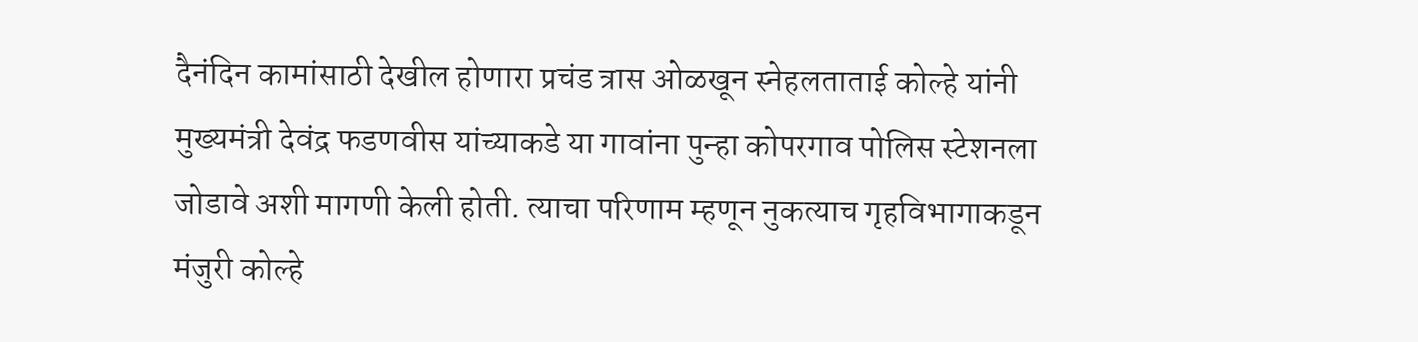दैनंदिन कामांसाठी देखील होणारा प्रचंड त्रास ओळखून स्नेहलताताई कोल्हे यांनी मुख्यमंत्री देवंद्र फडणवीस यांच्याकडे या गावांना पुन्हा कोपरगाव पोलिस स्टेशनला जोडावे अशी मागणी केली होती. त्याचा परिणाम म्हणून नुकत्याच गृहविभागाकडून मंजुरी कोल्हे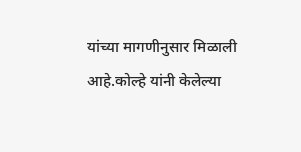यांच्या मागणीनुसार मिळाली आहे.कोल्हे यांनी केलेल्या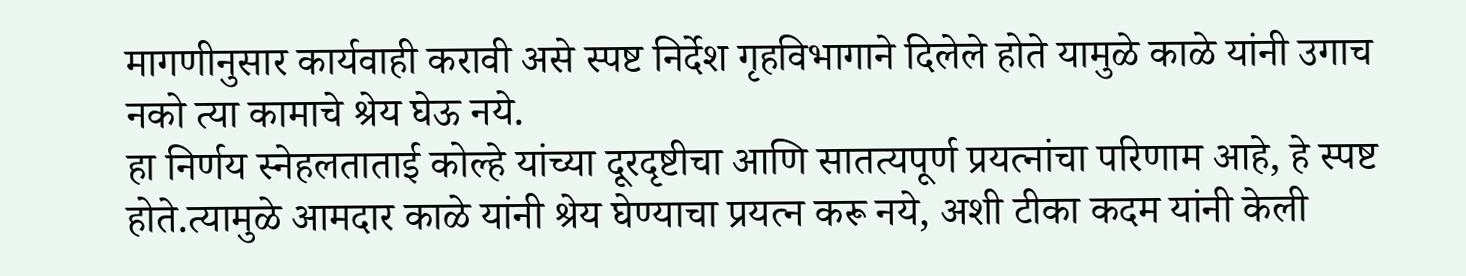मागणीनुसार कार्यवाही करावी असे स्पष्ट निर्देश गृहविभागाने दिलेले होते यामुळे काळे यांनी उगाच नको त्या कामाचे श्रेय घेऊ नये.
हा निर्णय स्नेहलताताई कोल्हे यांच्या दूरदृष्टीचा आणि सातत्यपूर्ण प्रयत्नांचा परिणाम आहे, हे स्पष्ट होते.त्यामुळे आमदार काळे यांनी श्रेय घेण्याचा प्रयत्न करू नये, अशी टीका कदम यांनी केली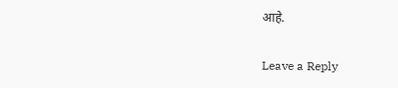आहे.

Leave a Reply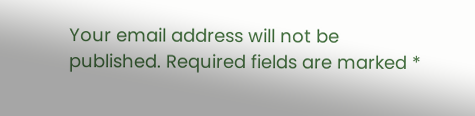Your email address will not be published. Required fields are marked *